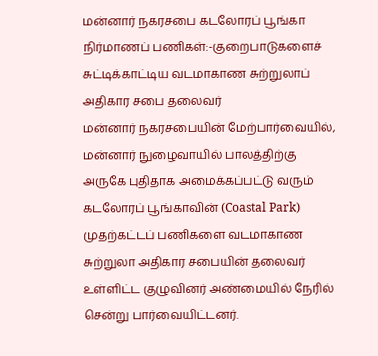மன்னார் நகரசபை கடலோரப் பூங்கா நிர்மாணப் பணிகள்:-குறைபாடுகளைச் சுட்டிக்காட்டிய வடமாகாண சுற்றுலாப் அதிகார சபை தலைவர்
மன்னார் நகரசபையின் மேற்பார்வையில், மன்னார் நுழைவாயில் பாலத்திற்கு அருகே புதிதாக அமைக்கப்பட்டு வரும் கடலோரப் பூங்காவின் (Coastal Park) முதற்கட்டப் பணிகளை வடமாகாண சுற்றுலா அதிகார சபையின் தலைவர் உள்ளிட்ட குழுவினர் அண்மையில் நேரில் சென்று பார்வையிட்டனர்.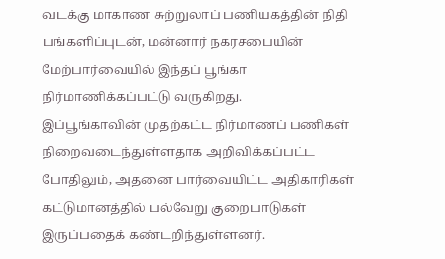வடக்கு மாகாண சுற்றுலாப் பணியகத்தின் நிதி பங்களிப்புடன், மன்னார் நகரசபையின் மேற்பார்வையில் இந்தப் பூங்கா நிர்மாணிக்கப்பட்டு வருகிறது.
இப்பூங்காவின் முதற்கட்ட நிர்மாணப் பணிகள் நிறைவடைந்துள்ளதாக அறிவிக்கப்பட்ட போதிலும், அதனை பார்வையிட்ட அதிகாரிகள் கட்டுமானத்தில் பல்வேறு குறைபாடுகள் இருப்பதைக் கண்டறிந்துள்ளனர்.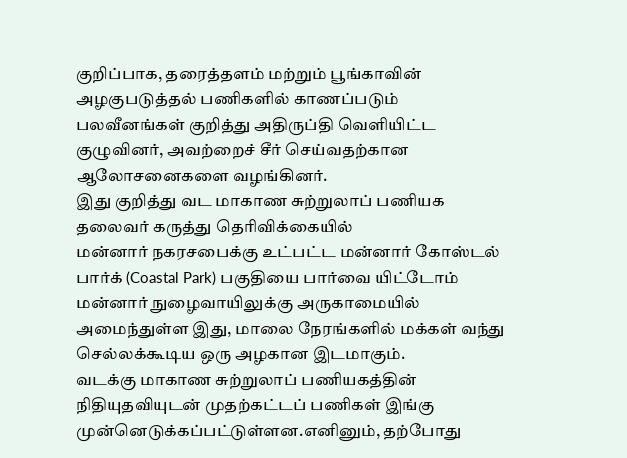குறிப்பாக, தரைத்தளம் மற்றும் பூங்காவின் அழகுபடுத்தல் பணிகளில் காணப்படும் பலவீனங்கள் குறித்து அதிருப்தி வெளியிட்ட குழுவினர், அவற்றைச் சீர் செய்வதற்கான ஆலோசனைகளை வழங்கினர்.
இது குறித்து வட மாகாண சுற்றுலாப் பணியக தலைவர் கருத்து தெரிவிக்கையில்
மன்னார் நகரசபைக்கு உட்பட்ட மன்னார் கோஸ்டல் பார்க் (Coastal Park) பகுதியை பார்வை யிட்டோம் மன்னார் நுழைவாயிலுக்கு அருகாமையில் அமைந்துள்ள இது, மாலை நேரங்களில் மக்கள் வந்து செல்லக்கூடிய ஒரு அழகான இடமாகும்.
வடக்கு மாகாண சுற்றுலாப் பணியகத்தின் நிதியுதவியுடன் முதற்கட்டப் பணிகள் இங்கு முன்னெடுக்கப்பட்டுள்ளன.எனினும், தற்போது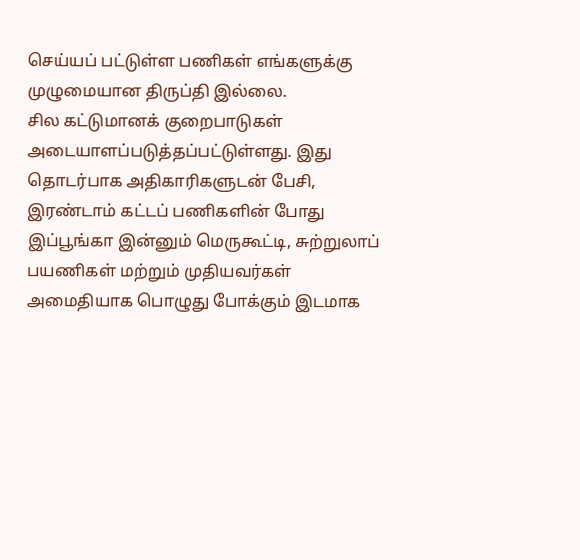செய்யப் பட்டுள்ள பணிகள் எங்களுக்கு முழுமையான திருப்தி இல்லை.
சில கட்டுமானக் குறைபாடுகள் அடையாளப்படுத்தப்பட்டுள்ளது. இது தொடர்பாக அதிகாரிகளுடன் பேசி, இரண்டாம் கட்டப் பணிகளின் போது இப்பூங்கா இன்னும் மெருகூட்டி, சுற்றுலாப் பயணிகள் மற்றும் முதியவர்கள் அமைதியாக பொழுது போக்கும் இடமாக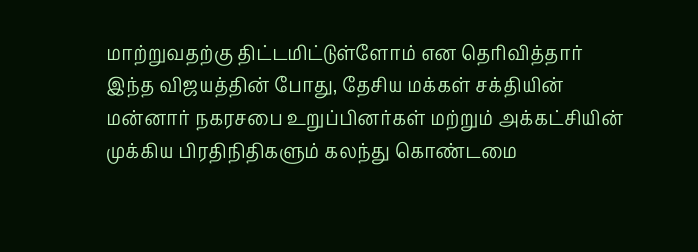மாற்றுவதற்கு திட்டமிட்டுள்ளோம் என தெரிவித்தார்
இந்த விஜயத்தின் போது, தேசிய மக்கள் சக்தியின் மன்னார் நகரசபை உறுப்பினர்கள் மற்றும் அக்கட்சியின் முக்கிய பிரதிநிதிகளும் கலந்து கொண்டமை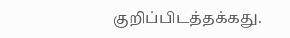குறிப்பிடத்தக்கது.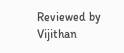Reviewed by Vijithan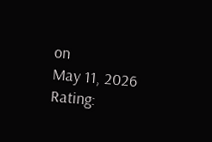on
May 11, 2026
Rating: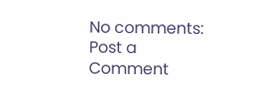No comments:
Post a Comment